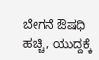ಬೇಗನೆ ಔಷಧಿ ಹಚ್ಚಿ, ಯುದ್ದಕ್ಕೆ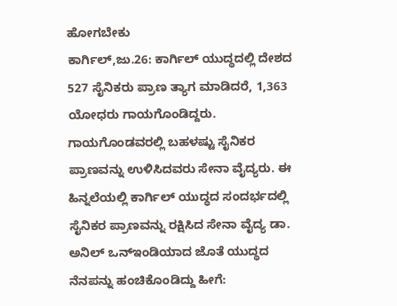ಹೋಗಬೇಕು
ಕಾರ್ಗಿಲ್,ಜು.26: ಕಾರ್ಗಿಲ್ ಯುದ್ಧದಲ್ಲಿ ದೇಶದ 527 ಸೈನಿಕರು ಪ್ರಾಣ ತ್ಯಾಗ ಮಾಡಿದರೆ, 1,363 ಯೋಧರು ಗಾಯಗೊಂಡಿದ್ದರು. ಗಾಯಗೊಂಡವರಲ್ಲಿ ಬಹಳಷ್ಟು ಸೈನಿಕರ ಪ್ರಾಣವನ್ನು ಉಳಿಸಿದವರು ಸೇನಾ ವೈದ್ಯರು. ಈ ಹಿನ್ನಲೆಯಲ್ಲಿ ಕಾರ್ಗಿಲ್ ಯುದ್ಧದ ಸಂದರ್ಭದಲ್ಲಿ ಸೈನಿಕರ ಪ್ರಾಣವನ್ನು ರಕ್ಷಿಸಿದ ಸೇನಾ ವೈದ್ಯ ಡಾ. ಅನಿಲ್ ಒನ್ಇಂಡಿಯಾದ ಜೊತೆ ಯುದ್ಧದ ನೆನಪನ್ನು ಹಂಚಿಕೊಂಡಿದ್ದು ಹೀಗೆ: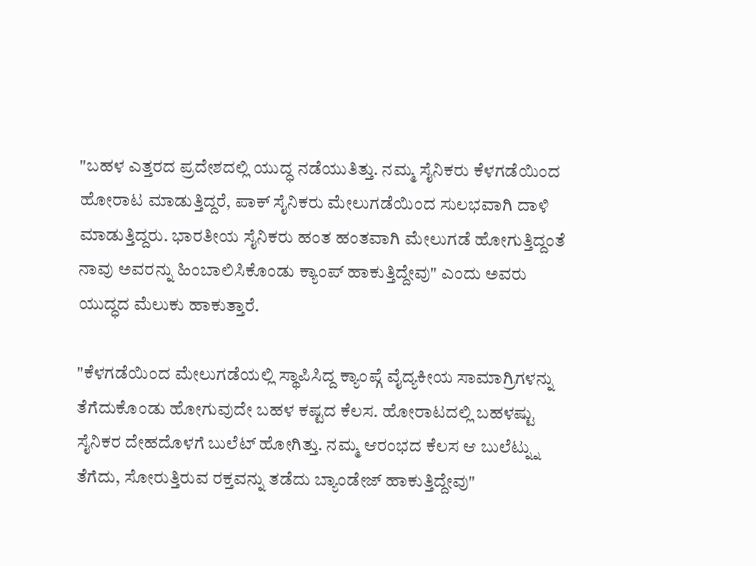"ಬಹಳ ಎತ್ತರದ ಪ್ರದೇಶದಲ್ಲಿ ಯುದ್ಧ ನಡೆಯುತಿತ್ತು. ನಮ್ಮ ಸೈನಿಕರು ಕೆಳಗಡೆಯಿಂದ ಹೋರಾಟ ಮಾಡುತ್ತಿದ್ದರೆ, ಪಾಕ್ ಸೈನಿಕರು ಮೇಲುಗಡೆಯಿಂದ ಸುಲಭವಾಗಿ ದಾಳಿ ಮಾಡುತ್ತಿದ್ದರು. ಭಾರತೀಯ ಸೈನಿಕರು ಹಂತ ಹಂತವಾಗಿ ಮೇಲುಗಡೆ ಹೋಗುತ್ತಿದ್ದಂತೆ ನಾವು ಅವರನ್ನು ಹಿಂಬಾಲಿಸಿಕೊಂಡು ಕ್ಯಾಂಪ್ ಹಾಕುತ್ತಿದ್ದೇವು" ಎಂದು ಅವರು ಯುದ್ಧದ ಮೆಲುಕು ಹಾಕುತ್ತಾರೆ.

"ಕೆಳಗಡೆಯಿಂದ ಮೇಲುಗಡೆಯಲ್ಲಿ ಸ್ಥಾಪಿಸಿದ್ದ ಕ್ಯಾಂಪ್ಗೆ ವೈದ್ಯಕೀಯ ಸಾಮಾಗ್ರಿಗಳನ್ನು ತೆಗೆದುಕೊಂಡು ಹೋಗುವುದೇ ಬಹಳ ಕಷ್ಟದ ಕೆಲಸ. ಹೋರಾಟದಲ್ಲಿ ಬಹಳಷ್ಟು ಸೈನಿಕರ ದೇಹದೊಳಗೆ ಬುಲೆಟ್ ಹೋಗಿತ್ತು. ನಮ್ಮ ಆರಂಭದ ಕೆಲಸ ಆ ಬುಲೆಟ್ನ್ನು ತೆಗೆದು, ಸೋರುತ್ತಿರುವ ರಕ್ತವನ್ನು ತಡೆದು ಬ್ಯಾಂಡೇಜ್ ಹಾಕುತ್ತಿದ್ದೇವು"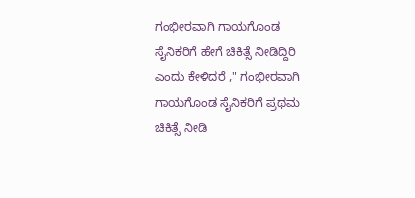ಗಂಭೀರವಾಗಿ ಗಾಯಗೊಂಡ ಸೈನಿಕರಿಗೆ ಹೇಗೆ ಚಿಕಿತ್ಸೆ ನೀಡಿದ್ದಿರಿ ಎಂದು ಕೇಳಿದರೆ ," ಗಂಭೀರವಾಗಿ ಗಾಯಗೊಂಡ ಸೈನಿಕರಿಗೆ ಪ್ರಥಮ ಚಿಕಿತ್ಸೆ ನೀಡಿ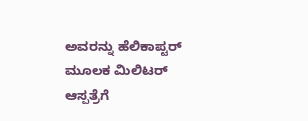ಅವರನ್ನು ಹೆಲಿಕಾಪ್ಟರ್ ಮೂಲಕ ಮಿಲಿಟರ್ ಆಸ್ಪತ್ರೆಗೆ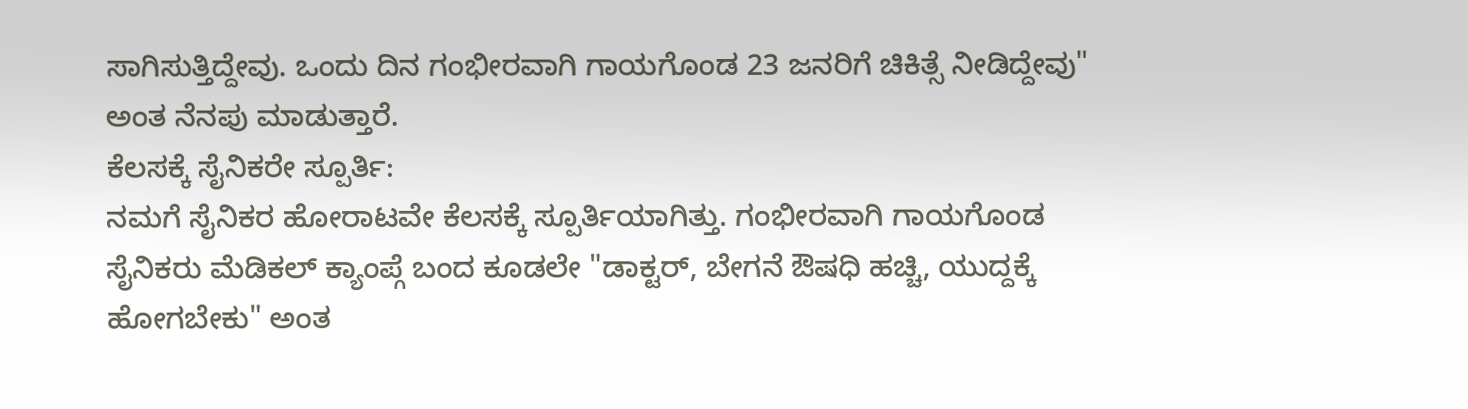ಸಾಗಿಸುತ್ತಿದ್ದೇವು. ಒಂದು ದಿನ ಗಂಭೀರವಾಗಿ ಗಾಯಗೊಂಡ 23 ಜನರಿಗೆ ಚಿಕಿತ್ಸೆ ನೀಡಿದ್ದೇವು" ಅಂತ ನೆನಪು ಮಾಡುತ್ತಾರೆ.
ಕೆಲಸಕ್ಕೆ ಸೈನಿಕರೇ ಸ್ಪೂರ್ತಿ:
ನಮಗೆ ಸೈನಿಕರ ಹೋರಾಟವೇ ಕೆಲಸಕ್ಕೆ ಸ್ಪೂರ್ತಿಯಾಗಿತ್ತು. ಗಂಭೀರವಾಗಿ ಗಾಯಗೊಂಡ ಸೈನಿಕರು ಮೆಡಿಕಲ್ ಕ್ಯಾಂಪ್ಗೆ ಬಂದ ಕೂಡಲೇ "ಡಾಕ್ಟರ್, ಬೇಗನೆ ಔಷಧಿ ಹಚ್ಚಿ, ಯುದ್ದಕ್ಕೆ ಹೋಗಬೇಕು" ಅಂತ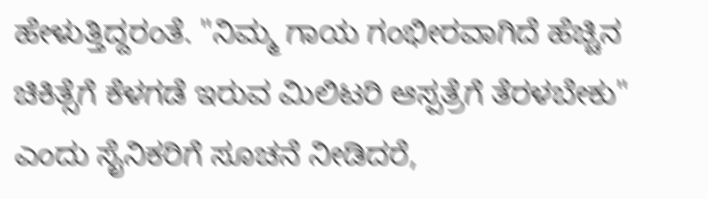ಹೇಳುತ್ತಿದ್ದರಂತೆ. "ನಿಮ್ಮ ಗಾಯ ಗಂಭೀರವಾಗಿದೆ ಹೆಚ್ಚಿನ ಚಿಕಿತ್ಸೆಗೆ ಕೆಳಗಡೆ ಇರುವ ಮಿಲಿಟರಿ ಆಸ್ಪತ್ರೆಗೆ ತೆರಳಬೇಕು" ಎಂದು ಸೈನಿಕರಿಗೆ ಸೂಚನೆ ನೀಡಿದರೆ,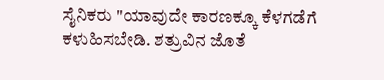ಸೈನಿಕರು "ಯಾವುದೇ ಕಾರಣಕ್ಕೂ ಕೆಳಗಡೆಗೆ ಕಳುಹಿಸಬೇಡಿ. ಶತ್ರುವಿನ ಜೊತೆ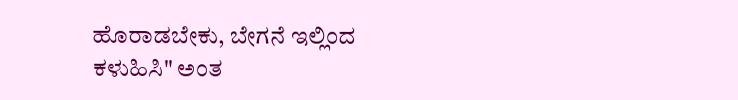ಹೊರಾಡಬೇಕು, ಬೇಗನೆ ಇಲ್ಲಿಂದ ಕಳುಹಿಸಿ" ಅಂತ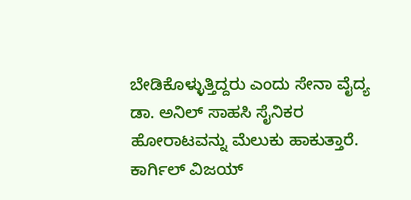ಬೇಡಿಕೊಳ್ಳುತ್ತಿದ್ದರು ಎಂದು ಸೇನಾ ವೈದ್ಯ ಡಾ. ಅನಿಲ್ ಸಾಹಸಿ ಸೈನಿಕರ ಹೋರಾಟವನ್ನು ಮೆಲುಕು ಹಾಕುತ್ತಾರೆ.
ಕಾರ್ಗಿಲ್ ವಿಜಯ್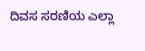ದಿವಸ ಸರಣಿಯ ಎಲ್ಲಾ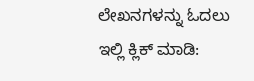ಲೇಖನಗಳನ್ನು ಓದಲು ಇಲ್ಲಿ ಕ್ಲಿಕ್ ಮಾಡಿ: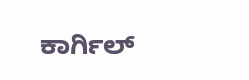ಕಾರ್ಗಿಲ್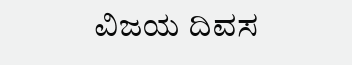ವಿಜಯ ದಿವಸ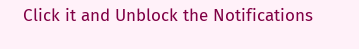Click it and Unblock the Notifications